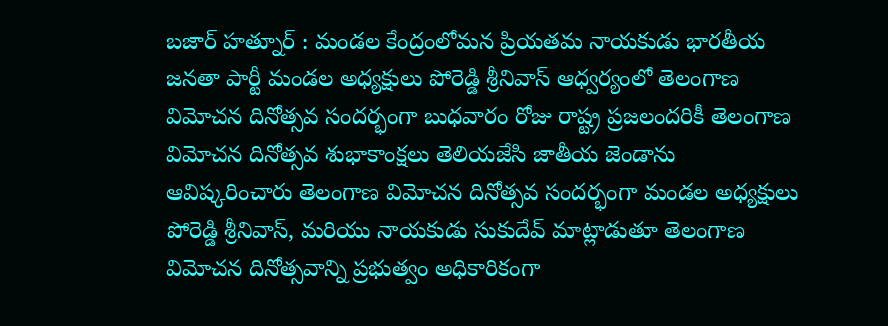బజార్ హత్నూర్ : మండల కేంద్రంలోమన ప్రియతమ నాయకుడు భారతీయ జనతా పార్టీ మండల అధ్యక్షులు పోరెడ్డి శ్రీనివాస్ ఆధ్వర్యంలో తెలంగాణ విమోచన దినోత్సవ సందర్భంగా బుధవారం రోజు రాష్ట్ర ప్రజలందరికీ తెలంగాణ విమోచన దినోత్సవ శుభాకాంక్షలు తెలియజేసి జాతీయ జెండాను ఆవిష్కరించారు తెలంగాణ విమోచన దినోత్సవ సందర్భంగా మండల అధ్యక్షులు పోరెడ్డి శ్రీనివాస్, మరియు నాయకుడు సుకుదేవ్ మాట్లాడుతూ తెలంగాణ విమోచన దినోత్సవాన్ని ప్రభుత్వం అధికారికంగా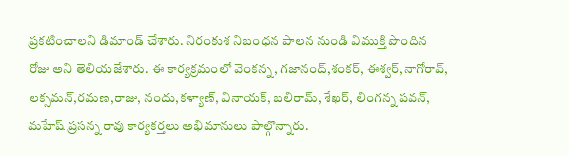ప్రకటించాలని డిమాండ్ చేశారు. నిరంకుశ నిబంధన పాలన నుండి విముక్తి పొందిన రోజు అని తెలియజేశారు. ఈ కార్యక్రమంలో వెంకన్న, గజానంద్,శంకర్, ఈశ్వర్,నాగోరావ్, లక్సమన్,రమణ,రాజు, నందు,కళ్యాణ్, వినాయక్, బలిరామ్, శేఖర్, లింగన్న పవన్, మహేష్ ప్రసన్న రావు కార్యకర్తలు అభిమానులు పాల్గొన్నారు.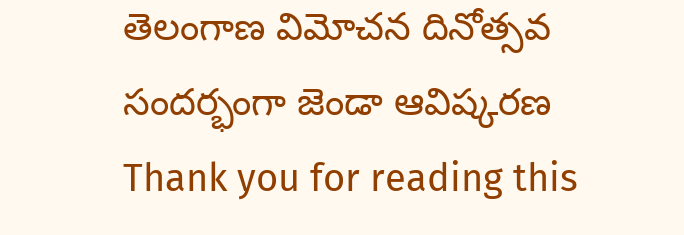తెలంగాణ విమోచన దినోత్సవ సందర్భంగా జెండా ఆవిష్కరణ
Thank you for reading this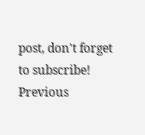post, don't forget to subscribe!
Previous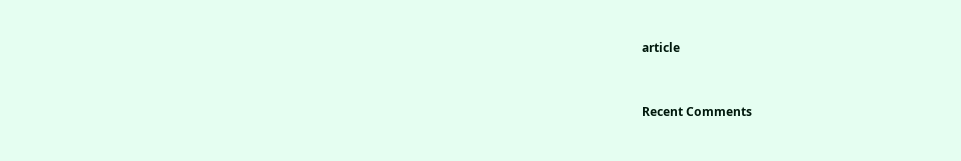article


Recent Comments